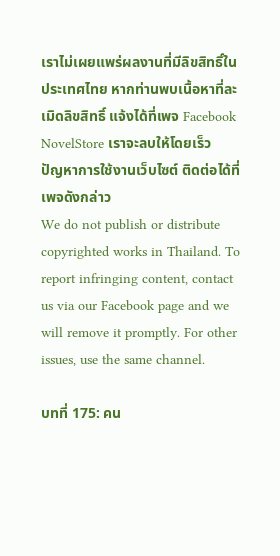เราไม่เผยแพร่ผลงานที่มีลิขสิทธิ์ในประเทศไทย หากท่านพบเนื้อหาที่ละเมิดลิขสิทธิ์ แจ้งได้ที่เพจ Facebook NovelStore เราจะลบให้โดยเร็ว
ปัญหาการใช้งานเว็บไซต์ ติดต่อได้ที่เพจดังกล่าว
We do not publish or distribute copyrighted works in Thailand. To report infringing content, contact us via our Facebook page and we will remove it promptly. For other issues, use the same channel.

บทที่ 175: คน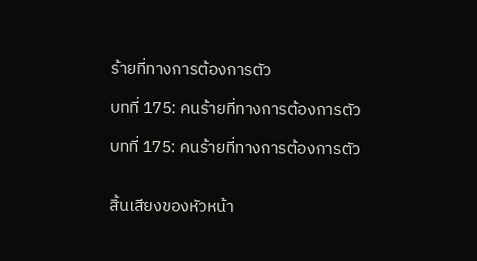ร้ายที่ทางการต้องการตัว

บทที่ 175: คนร้ายที่ทางการต้องการตัว

บทที่ 175: คนร้ายที่ทางการต้องการตัว


สิ้นเสียงของหัวหน้า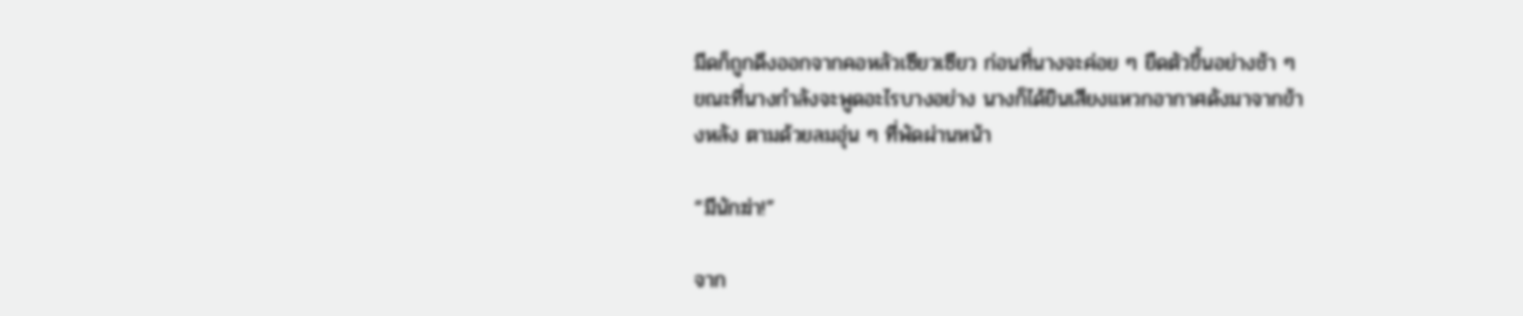มีดก็ถูกดึงออกจากคอหลัวเซียวเซียว ก่อนที่นางจะค่อย ๆ ยืดตัวขึ้นอย่างช้า ๆ ขณะที่นางกำลังจะพูดอะไรบางอย่าง นางก็ได้ยินเสียงแหวกอากาศดังมาจากข้างหลัง ตามด้วยลมอุ่น ๆ ที่พัดผ่านหน้า

“มีนักฆ่า!”

จาก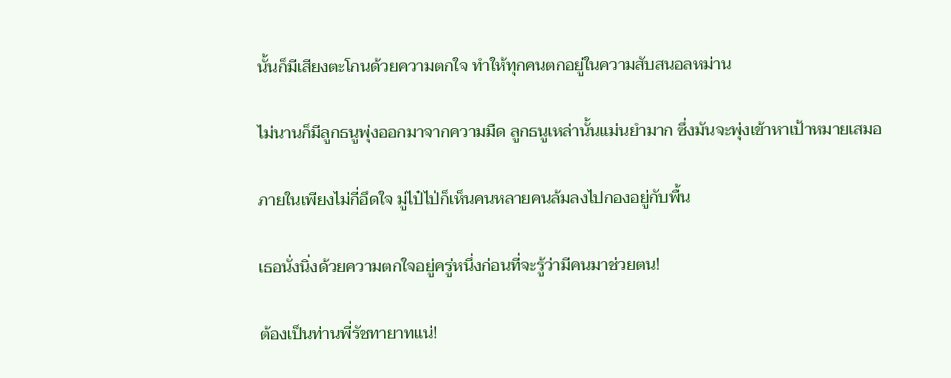นั้นก็มีเสียงตะโกนด้วยความตกใจ ทำให้ทุกคนตกอยู่ในความสับสนอลหม่าน

ไม่นานก็มีลูกธนูพุ่งออกมาจากความมืด ลูกธนูเหล่านั้นแม่นยำมาก ซึ่งมันจะพุ่งเข้าหาเป้าหมายเสมอ

ภายในเพียงไม่กี่อึดใจ มู่ไป๋ไป่ก็เห็นคนหลายคนล้มลงไปกองอยู่กับพื้น

เธอนั่งนิ่งด้วยความตกใจอยู่ครู่หนึ่งก่อนที่จะรู้ว่ามีคนมาช่วยตน!

ต้องเป็นท่านพี่รัชทายาทแน่!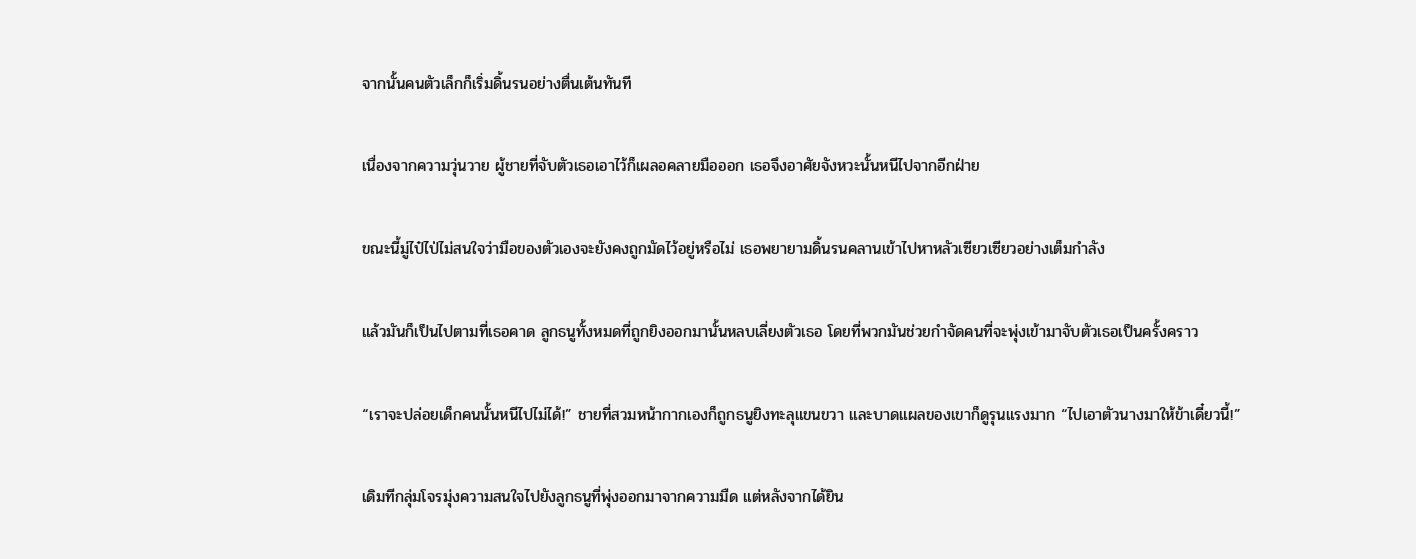จากนั้นคนตัวเล็กก็เริ่มดิ้นรนอย่างตื่นเต้นทันที

เนื่องจากความวุ่นวาย ผู้ชายที่จับตัวเธอเอาไว้ก็เผลอคลายมือออก เธอจึงอาศัยจังหวะนั้นหนีไปจากอีกฝ่าย

ขณะนี้มู่ไป๋ไป่ไม่สนใจว่ามือของตัวเองจะยังคงถูกมัดไว้อยู่หรือไม่ เธอพยายามดิ้นรนคลานเข้าไปหาหลัวเซียวเซียวอย่างเต็มกำลัง

แล้วมันก็เป็นไปตามที่เธอคาด ลูกธนูทั้งหมดที่ถูกยิงออกมานั้นหลบเลี่ยงตัวเธอ โดยที่พวกมันช่วยกำจัดคนที่จะพุ่งเข้ามาจับตัวเธอเป็นครั้งคราว

“เราจะปล่อยเด็กคนนั้นหนีไปไม่ได้!” ชายที่สวมหน้ากากเองก็ถูกธนูยิงทะลุแขนขวา และบาดแผลของเขาก็ดูรุนแรงมาก “ไปเอาตัวนางมาให้ข้าเดี๋ยวนี้!”

เดิมทีกลุ่มโจรมุ่งความสนใจไปยังลูกธนูที่พุ่งออกมาจากความมืด แต่หลังจากได้ยิน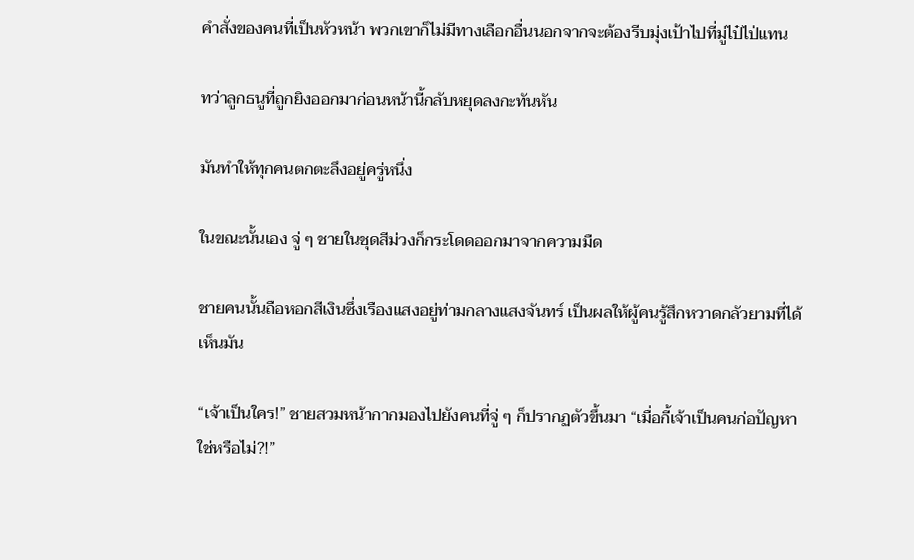คำสั่งของคนที่เป็นหัวหน้า พวกเขาก็ไม่มีทางเลือกอื่นนอกจากจะต้องรีบมุ่งเป้าไปที่มู่ไป๋ไป่แทน

ทว่าลูกธนูที่ถูกยิงออกมาก่อนหน้านี้กลับหยุดลงกะทันหัน

มันทำให้ทุกคนตกตะลึงอยู่ครู่หนึ่ง

ในขณะนั้นเอง จู่ ๆ ชายในชุดสีม่วงก็กระโดดออกมาจากความมืด

ชายคนนั้นถือหอกสีเงินซึ่งเรืองแสงอยู่ท่ามกลางแสงจันทร์ เป็นผลให้ผู้คนรู้สึกหวาดกลัวยามที่ได้เห็นมัน

“เจ้าเป็นใคร!” ชายสวมหน้ากากมองไปยังคนที่จู่ ๆ ก็ปรากฏตัวขึ้นมา “เมื่อกี้เจ้าเป็นคนก่อปัญหาใช่หรือไม่?!”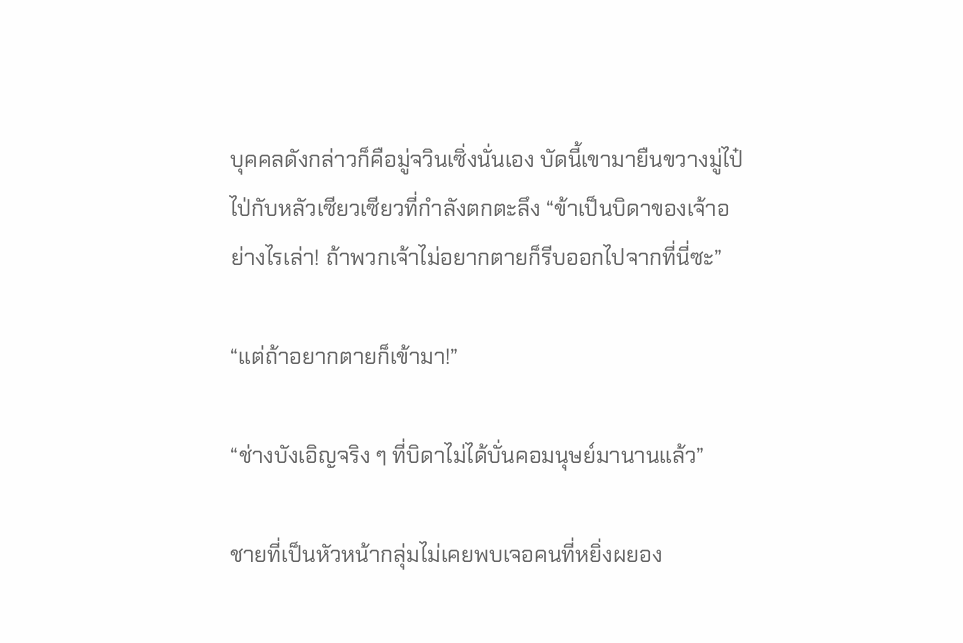บุคคลดังกล่าวก็คือมู่จวินเซิ่งนั่นเอง บัดนี้เขามายืนขวางมู่ไป๋ไป่กับหลัวเซียวเซียวที่กำลังตกตะลึง “ข้าเป็นบิดาของเจ้าอย่างไรเล่า! ถ้าพวกเจ้าไม่อยากตายก็รีบออกไปจากที่นี่ซะ”

“แต่ถ้าอยากตายก็เข้ามา!”

“ช่างบังเอิญจริง ๆ ที่บิดาไม่ได้บั่นคอมนุษย์มานานแล้ว”

ชายที่เป็นหัวหน้ากลุ่มไม่เคยพบเจอคนที่หยิ่งผยอง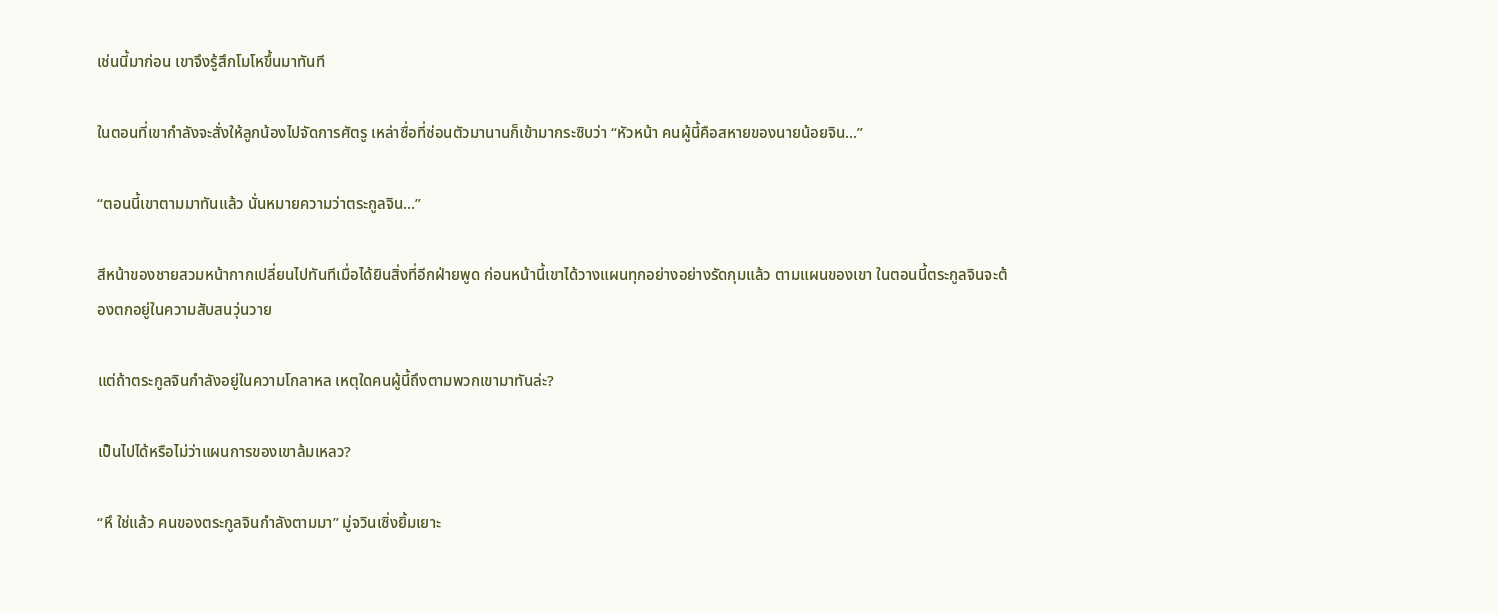เช่นนี้มาก่อน เขาจึงรู้สึกโมโหขึ้นมาทันที

ในตอนที่เขากำลังจะสั่งให้ลูกน้องไปจัดการศัตรู เหล่าซื่อที่ซ่อนตัวมานานก็เข้ามากระซิบว่า “หัวหน้า คนผู้นี้คือสหายของนายน้อยจิน...”

“ตอนนี้เขาตามมาทันแล้ว นั่นหมายความว่าตระกูลจิน…”

สีหน้าของชายสวมหน้ากากเปลี่ยนไปทันทีเมื่อได้ยินสิ่งที่อีกฝ่ายพูด ก่อนหน้านี้เขาได้วางแผนทุกอย่างอย่างรัดกุมแล้ว ตามแผนของเขา ในตอนนี้ตระกูลจินจะต้องตกอยู่ในความสับสนวุ่นวาย

แต่ถ้าตระกูลจินกำลังอยู่ในความโกลาหล เหตุใดคนผู้นี้ถึงตามพวกเขามาทันล่ะ?

เป็นไปได้หรือไม่ว่าแผนการของเขาล้มเหลว?

“หึ ใช่แล้ว คนของตระกูลจินกำลังตามมา” มู่จวินเซิ่งยิ้มเยาะ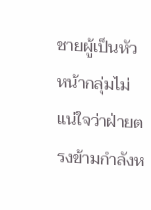ชายผู้เป็นหัวหน้ากลุ่มไม่แน่ใจว่าฝ่ายตรงข้ามกำลังห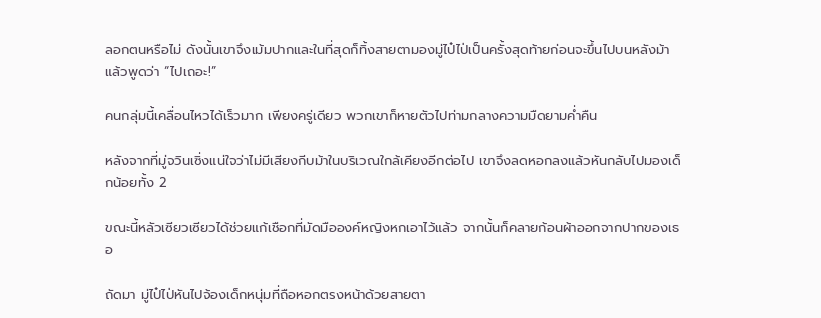ลอกตนหรือไม่ ดังนั้นเขาจึงเม้มปากและในที่สุดก็ทิ้งสายตามองมู่ไป๋ไป่เป็นครั้งสุดท้ายก่อนจะขึ้นไปบนหลังม้าแล้วพูดว่า “ไปเถอะ!”

คนกลุ่มนี้เคลื่อนไหวได้เร็วมาก เพียงครู่เดียว พวกเขาก็หายตัวไปท่ามกลางความมืดยามค่ำคืน

หลังจากที่มู่จวินเซิ่งแน่ใจว่าไม่มีเสียงกีบม้าในบริเวณใกล้เคียงอีกต่อไป เขาจึงลดหอกลงแล้วหันกลับไปมองเด็กน้อยทั้ง 2

ขณะนี้หลัวเซียวเซียวได้ช่วยแก้เชือกที่มัดมือองค์หญิงหกเอาไว้แล้ว จากนั้นก็คลายก้อนผ้าออกจากปากของเธอ

ถัดมา มู่ไป๋ไป่หันไปจ้องเด็กหนุ่มที่ถือหอกตรงหน้าด้วยสายตา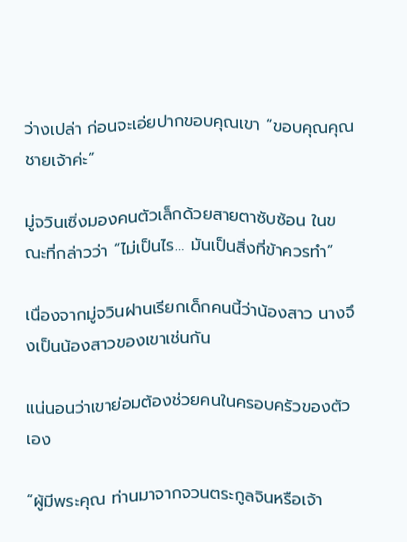ว่างเปล่า ก่อนจะเอ่ยปากขอบคุณเขา “ขอบคุณคุณชายเจ้าค่ะ”

มู่จวินเซิ่งมองคนตัวเล็กด้วยสายตาซับซ้อน ในขณะที่กล่าวว่า “ไม่เป็นไร… มันเป็นสิ่งที่ข้าควรทำ”

เนื่องจากมู่จวินฝานเรียกเด็กคนนี้ว่าน้องสาว นางจึงเป็นน้องสาวของเขาเช่นกัน

แน่นอนว่าเขาย่อมต้องช่วยคนในครอบครัวของตัวเอง

“ผู้มีพระคุณ ท่านมาจากจวนตระกูลจินหรือเจ้า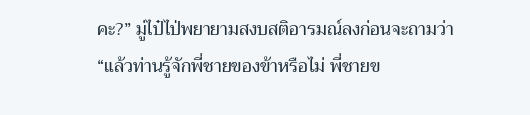คะ?” มู่ไป๋ไป่พยายามสงบสติอารมณ์ลงก่อนจะถามว่า “แล้วท่านรู้จักพี่ชายของข้าหรือไม่ พี่ชายข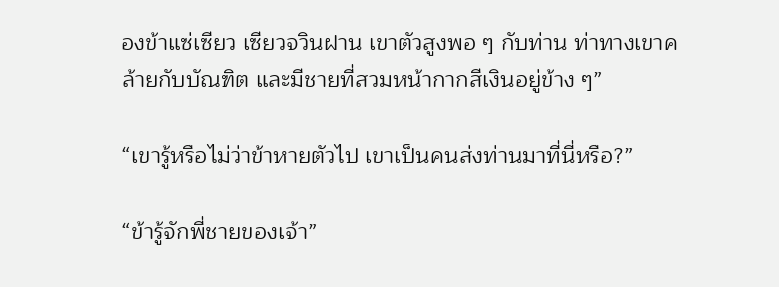องข้าแซ่เซียว เซียวจวินฝาน เขาตัวสูงพอ ๆ กับท่าน ท่าทางเขาคล้ายกับบัณฑิต และมีชายที่สวมหน้ากากสีเงินอยู่ข้าง ๆ”

“เขารู้หรือไม่ว่าข้าหายตัวไป เขาเป็นคนส่งท่านมาที่นี่หรือ?”

“ข้ารู้จักพี่ชายของเจ้า”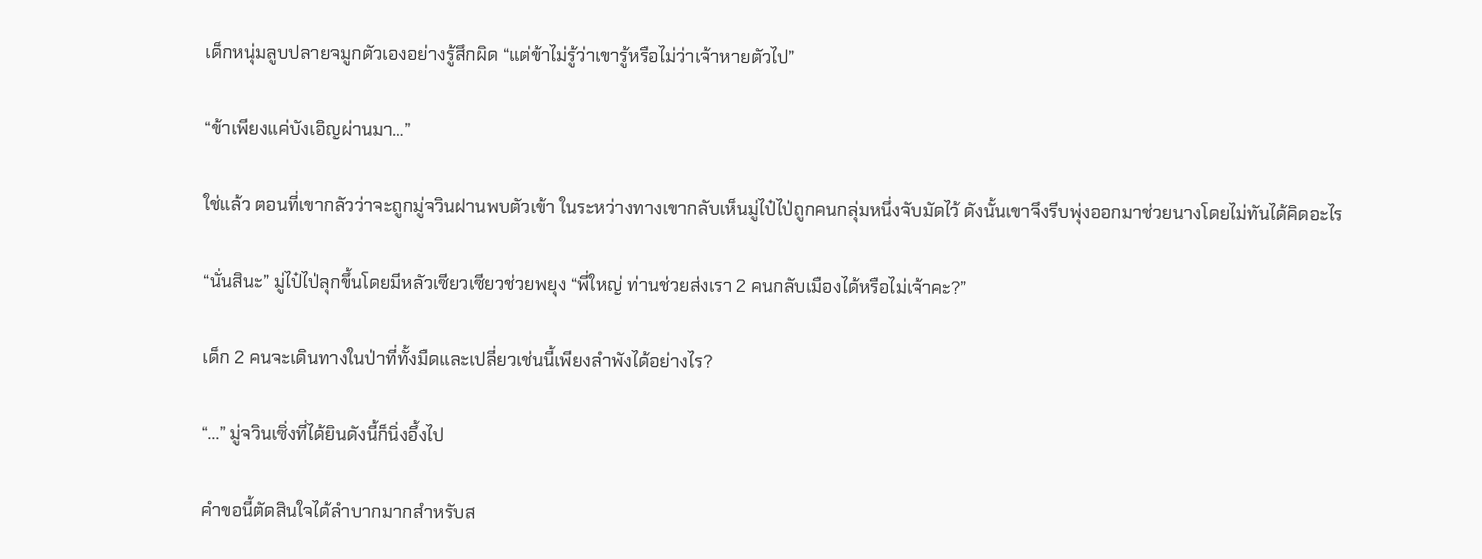เด็กหนุ่มลูบปลายจมูกตัวเองอย่างรู้สึกผิด “แต่ข้าไม่รู้ว่าเขารู้หรือไม่ว่าเจ้าหายตัวไป”

“ข้าเพียงแค่บังเอิญผ่านมา…”

ใช่แล้ว ตอนที่เขากลัวว่าจะถูกมู่จวินฝานพบตัวเข้า ในระหว่างทางเขากลับเห็นมู่ไป๋ไป่ถูกคนกลุ่มหนึ่งจับมัดไว้ ดังนั้นเขาจึงรีบพุ่งออกมาช่วยนางโดยไม่ทันได้คิดอะไร

“นั่นสินะ” มู่ไป๋ไป่ลุกขึ้นโดยมีหลัวเซียวเซียวช่วยพยุง “พี่ใหญ่ ท่านช่วยส่งเรา 2 คนกลับเมืองได้หรือไม่เจ้าคะ?”

เด็ก 2 คนจะเดินทางในป่าที่ทั้งมืดและเปลี่ยวเช่นนี้เพียงลำพังได้อย่างไร?

“...” มู่จวินเซิ่งที่ได้ยินดังนี้ก็นิ่งอึ้งไป

คำขอนี้ตัดสินใจได้ลำบากมากสำหรับส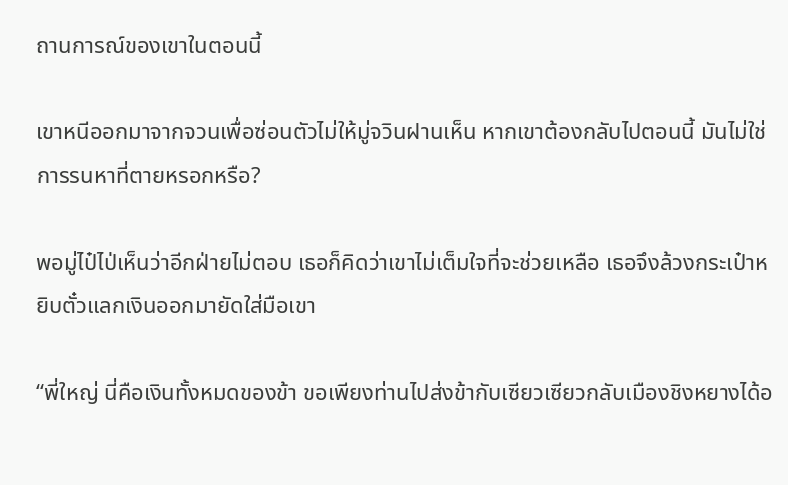ถานการณ์ของเขาในตอนนี้

เขาหนีออกมาจากจวนเพื่อซ่อนตัวไม่ให้มู่จวินฝานเห็น หากเขาต้องกลับไปตอนนี้ มันไม่ใช่การรนหาที่ตายหรอกหรือ?

พอมู่ไป๋ไป่เห็นว่าอีกฝ่ายไม่ตอบ เธอก็คิดว่าเขาไม่เต็มใจที่จะช่วยเหลือ เธอจึงล้วงกระเป๋าหยิบตั๋วแลกเงินออกมายัดใส่มือเขา

“พี่ใหญ่ นี่คือเงินทั้งหมดของข้า ขอเพียงท่านไปส่งข้ากับเซียวเซียวกลับเมืองชิงหยางได้อ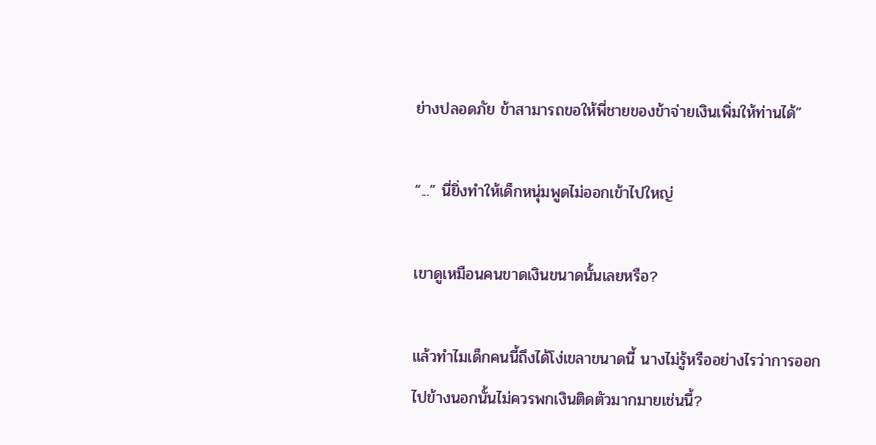ย่างปลอดภัย ข้าสามารถขอให้พี่ชายของข้าจ่ายเงินเพิ่มให้ท่านได้”

“...” นี่ยิ่งทำให้เด็กหนุ่มพูดไม่ออกเข้าไปใหญ่

เขาดูเหมือนคนขาดเงินขนาดนั้นเลยหรือ?

แล้วทำไมเด็กคนนี้ถึงได้โง่เขลาขนาดนี้ นางไม่รู้หรืออย่างไรว่าการออกไปข้างนอกนั้นไม่ควรพกเงินติดตัวมากมายเช่นนี้?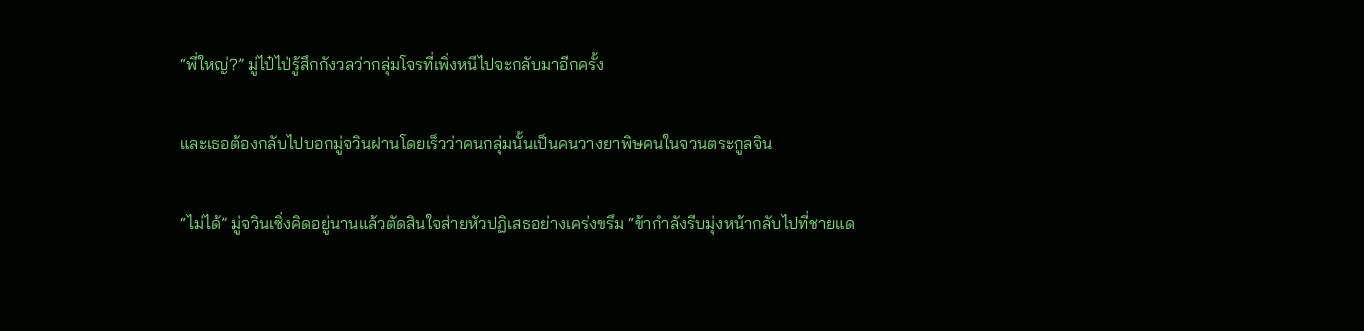“พี่ใหญ่?” มู่ไป๋ไป่รู้สึกกังวลว่ากลุ่มโจรที่เพิ่งหนีไปจะกลับมาอีกครั้ง

และเธอต้องกลับไปบอกมู่จวินฝานโดยเร็วว่าคนกลุ่มนั้นเป็นคนวางยาพิษคนในจวนตระกูลจิน

“ไม่ได้” มู่จวินเซิ่งคิดอยู่นานแล้วตัดสินใจส่ายหัวปฏิเสธอย่างเคร่งขรึม “ข้ากำลังรีบมุ่งหน้ากลับไปที่ชายแด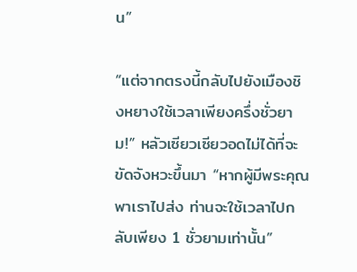น”

“แต่จากตรงนี้กลับไปยังเมืองชิงหยางใช้เวลาเพียงครึ่งชั่วยาม!” หลัวเซียวเซียวอดไม่ได้ที่จะขัดจังหวะขึ้นมา “หากผู้มีพระคุณพาเราไปส่ง ท่านจะใช้เวลาไปกลับเพียง 1 ชั่วยามเท่านั้น”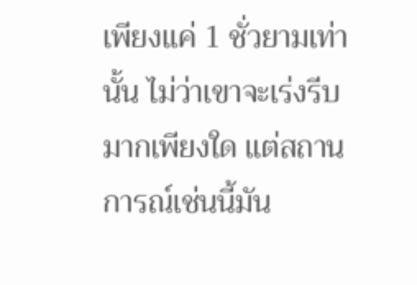เพียงแค่ 1 ชั่วยามเท่านั้น ไม่ว่าเขาจะเร่งรีบมากเพียงใด แต่สถานการณ์เช่นนี้มัน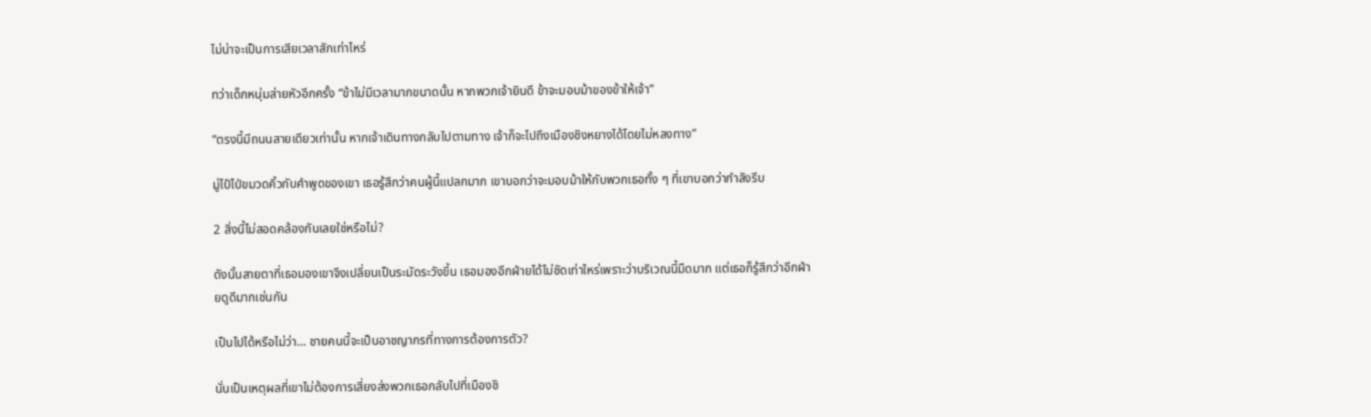ไม่น่าจะเป็นการเสียเวลาสักเท่าไหร่

ทว่าเด็กหนุ่มส่ายหัวอีกครั้ง “ข้าไม่มีเวลามากขนาดนั้น หากพวกเจ้ายินดี ข้าจะมอบม้าของข้าให้เจ้า”

“ตรงนี้มีถนนสายเดียวเท่านั้น หากเจ้าเดินทางกลับไปตามทาง เจ้าก็จะไปถึงเมืองชิงหยางได้โดยไม่หลงทาง”

มู่ไป๋ไป่ขมวดคิ้วกับคำพูดของเขา เธอรู้สึกว่าคนผู้นี้แปลกมาก เขาบอกว่าจะมอบม้าให้กับพวกเธอทั้ง ๆ ที่เขาบอกว่ากำลังรีบ

2 สิ่งนี้ไม่สอดคล้องกันเลยใช่หรือไม่?

ดังนั้นสายตาที่เธอมองเขาจึงเปลี่ยนเป็นระมัดระวังขึ้น เธอมองอีกฝ่ายได้ไม่ชัดเท่าไหร่เพราะว่าบริเวณนี้มืดมาก แต่เธอก็รู้สึกว่าอีกฝ่ายดูดีมากเช่นกัน

เป็นไปได้หรือไม่ว่า… ชายคนนี้จะเป็นอาชญากรที่ทางการต้องการตัว?

นั่นเป็นเหตุผลที่เขาไม่ต้องการเสี่ยงส่งพวกเธอกลับไปที่เมืองชิ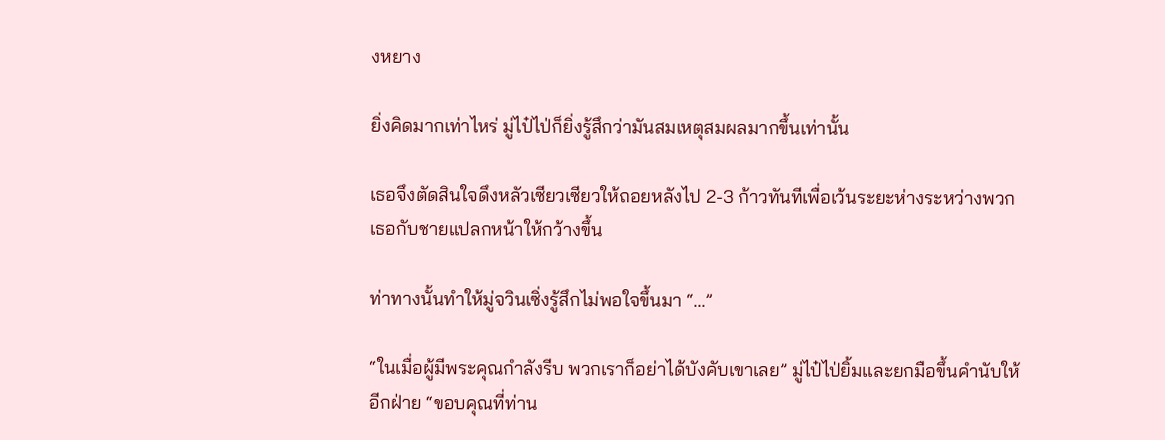งหยาง

ยิ่งคิดมากเท่าไหร่ มู่ไป๋ไป่ก็ยิ่งรู้สึกว่ามันสมเหตุสมผลมากขึ้นเท่านั้น

เธอจึงตัดสินใจดึงหลัวเซียวเซียวให้ถอยหลังไป 2-3 ก้าวทันทีเพื่อเว้นระยะห่างระหว่างพวกเธอกับชายแปลกหน้าให้กว้างขึ้น

ท่าทางนั้นทำให้มู่จวินเซิ่งรู้สึกไม่พอใจขึ้นมา “...”

“ในเมื่อผู้มีพระคุณกำลังรีบ พวกเราก็อย่าได้บังคับเขาเลย” มู่ไป๋ไป่ยิ้มและยกมือขึ้นคำนับให้อีกฝ่าย “ขอบคุณที่ท่าน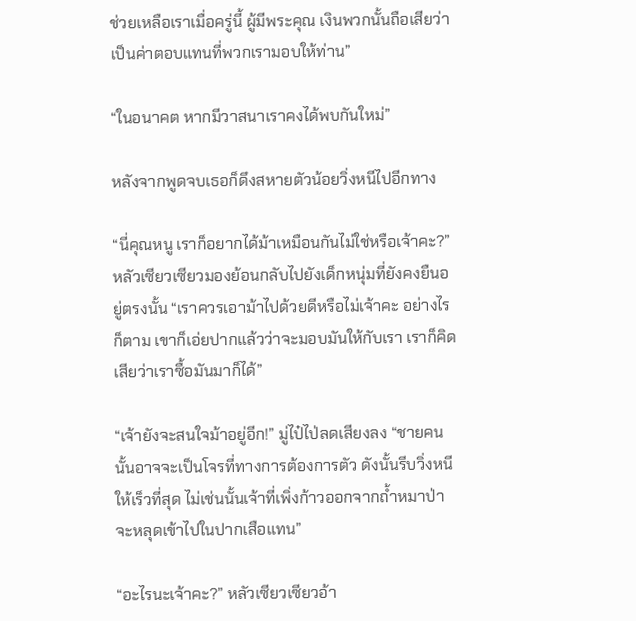ช่วยเหลือเราเมื่อครู่นี้ ผู้มีพระคุณ เงินพวกนั้นถือเสียว่าเป็นค่าตอบแทนที่พวกเรามอบให้ท่าน”

“ในอนาคต หากมีวาสนาเราคงได้พบกันใหม่”

หลังจากพูดจบเธอก็ดึงสหายตัวน้อยวิ่งหนีไปอีกทาง

“นี่คุณหนู เราก็อยากได้ม้าเหมือนกันไม่ใช่หรือเจ้าคะ?” หลัวเซียวเซียวมองย้อนกลับไปยังเด็กหนุ่มที่ยังคงยืนอยู่ตรงนั้น “เราควรเอาม้าไปด้วยดีหรือไม่เจ้าคะ อย่างไรก็ตาม เขาก็เอ่ยปากแล้วว่าจะมอบมันให้กับเรา เราก็คิดเสียว่าเราซื้อมันมาก็ได้”

“เจ้ายังจะสนใจม้าอยู่อีก!” มู่ไป๋ไป่ลดเสียงลง “ชายคนนั้นอาจจะเป็นโจรที่ทางการต้องการตัว ดังนั้นรีบวิ่งหนีให้เร็วที่สุด ไม่เช่นนั้นเจ้าที่เพิ่งก้าวออกจากถ้ำหมาป่าจะหลุดเข้าไปในปากเสือแทน”

“อะไรนะเจ้าคะ?” หลัวเซียวเซียวอ้า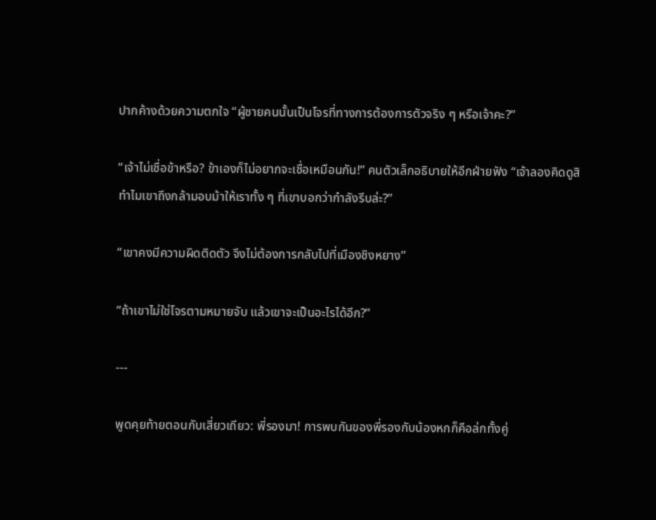ปากค้างด้วยความตกใจ “ผู้ชายคนนั้นเป็นโจรที่ทางการต้องการตัวจริง ๆ หรือเจ้าคะ?”

“เจ้าไม่เชื่อข้าหรือ? ข้าเองก็ไม่อยากจะเชื่อเหมือนกัน!” คนตัวเล็กอธิบายให้อีกฝ่ายฟัง “เจ้าลองคิดดูสิ ทำไมเขาถึงกล้ามอบม้าให้เราทั้ง ๆ ที่เขาบอกว่ากำลังรีบล่ะ?”

“เขาคงมีความผิดติดตัว จึงไม่ต้องการกลับไปที่เมืองชิงหยาง”

“ถ้าเขาไม่ใช่โจรตามหมายจับ แล้วเขาจะเป็นอะไรได้อีก?”

---

พูดคุยท้ายตอนกับเสี่ยวเถียว: พี่รองมา! การพบกันของพี่รองกับน้องหกก็คือล่กทั้งคู่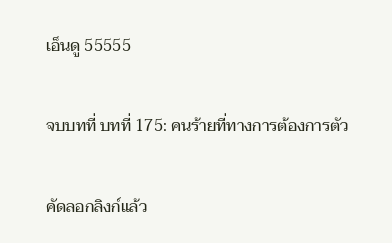เอ็นดู 55555

จบบทที่ บทที่ 175: คนร้ายที่ทางการต้องการตัว

คัดลอกลิงก์แล้ว